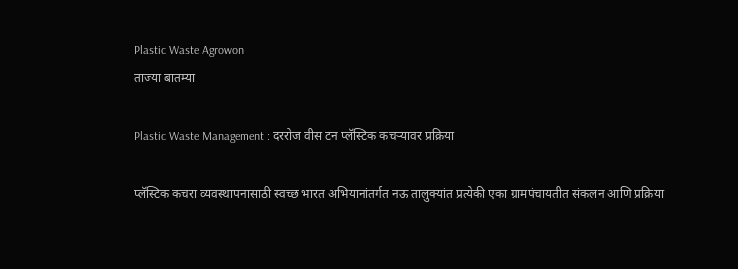Plastic Waste Agrowon
ताज्या बातम्या

Plastic Waste Management : दररोज वीस टन प्लॅस्टिक कचऱ्यावर प्रक्रिया

प्लॅस्टिक कचरा व्यवस्थापनासाठी स्वच्छ भारत अभियानांतर्गत नऊ तालुक्यांत प्रत्येकी एका ग्रामपंचायतीत संकलन आणि प्रक्रिया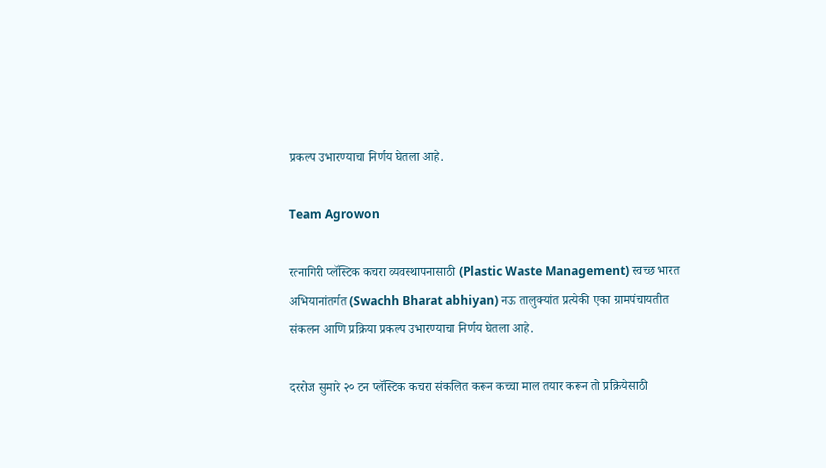प्रकल्प उभारण्याचा निर्णय घेतला आहे.

Team Agrowon

रत्नागिरी प्लॅस्टिक कचरा व्यवस्थापनासाठी (Plastic Waste Management) स्वच्छ भारत अभियानांतर्गत (Swachh Bharat abhiyan) नऊ तालुक्यांत प्रत्येकी एका ग्रामपंचायतीत संकलन आणि प्रक्रिया प्रकल्प उभारण्याचा निर्णय घेतला आहे.

दररोज सुमारे २० टन प्लॅस्टिक कचरा संकलित करून कच्चा माल तयार करून तो प्रक्रियेसाठी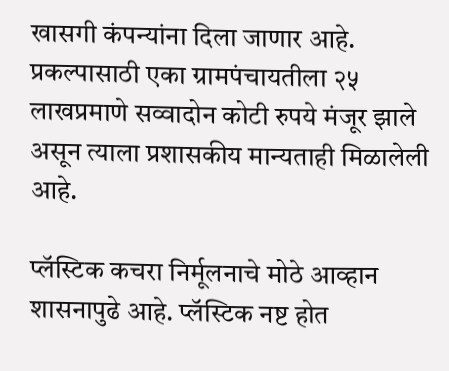खासगी कंपन्यांना दिला जाणार आहे. प्रकल्पासाठी एका ग्रामपंचायतीला २५ लाखप्रमाणे सव्वादोन कोटी रुपये मंजूर झाले असून त्याला प्रशासकीय मान्यताही मिळालेली आहे.

प्लॅस्टिक कचरा निर्मूलनाचे मोठे आव्हान शासनापुढे आहे. प्लॅस्टिक नष्ट होत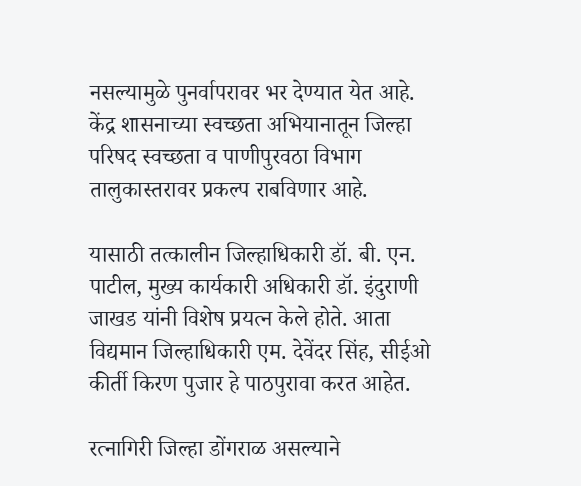नसल्यामुळे पुनर्वापरावर भर देण्यात येत आहे. केंद्र शासनाच्या स्वच्छता अभियानातून जिल्हा परिषद स्वच्छता व पाणीपुरवठा विभाग तालुकास्तरावर प्रकल्प राबविणार आहे.

यासाठी तत्कालीन जिल्हाधिकारी डॉ. बी. एन. पाटील, मुख्य कार्यकारी अधिकारी डॉ. इंदुराणी जाखड यांनी विशेष प्रयत्न केले होते. आता विद्यमान जिल्हाधिकारी एम. देवेंदर सिंह, सीईओ कीर्ती किरण पुजार हे पाठपुरावा करत आहेत.

रत्नागिरी जिल्हा डोंगराळ असल्याने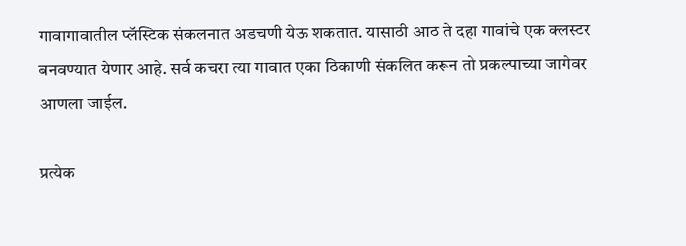गावागावातील प्लॅस्टिक संकलनात अडचणी येऊ शकतात. यासाठी आठ ते दहा गावांचे एक क्लस्टर बनवण्यात येणार आहे. सर्व कचरा त्या गावात एका ठिकाणी संकलित करून तो प्रकल्पाच्या जागेवर आणला जाईल.

प्रत्येक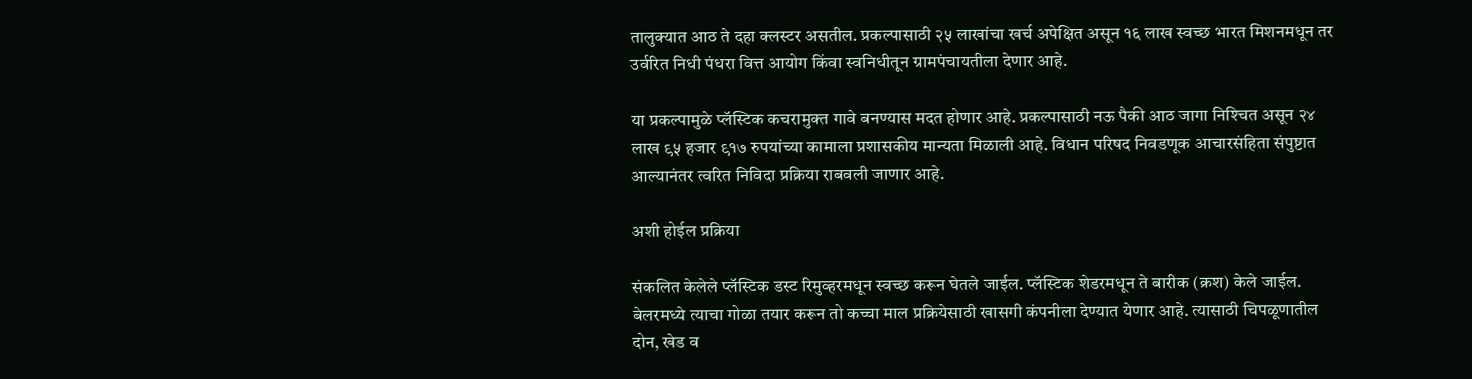तालुक्यात आठ ते दहा क्लस्टर असतील. प्रकल्पासाठी २५ लाखांचा खर्च अपेक्षित असून १६ लाख स्वच्छ भारत मिशनमधून तर उर्वरित निधी पंधरा वित्त आयोग किंवा स्वनिधीतून ग्रामपंचायतीला देणार आहे.

या प्रकल्पामुळे प्लॅस्टिक कचरामुक्त गावे बनण्यास मदत होणार आहे. प्रकल्पासाठी नऊ पैकी आठ जागा निश्‍चित असून २४ लाख ९५ हजार ९१७ रुपयांच्या कामाला प्रशासकीय मान्यता मिळाली आहे. विधान परिषद निवडणूक आचारसंहिता संपुष्टात आल्यानंतर त्वरित निविदा प्रक्रिया राबवली जाणार आहे.

अशी होईल प्रक्रिया

संकलित केलेले प्लॅस्टिक डस्ट रिमुव्हरमधून स्वच्छ करून घेतले जाईल. प्लॅस्टिक शेडरमधून ते बारीक (क्रश) केले जाईल. बेलरमध्ये त्याचा गोळा तयार करून तो कच्चा माल प्रक्रियेसाठी खासगी कंपनीला देण्यात येणार आहे. त्यासाठी चिपळूणातील दोन, खेड व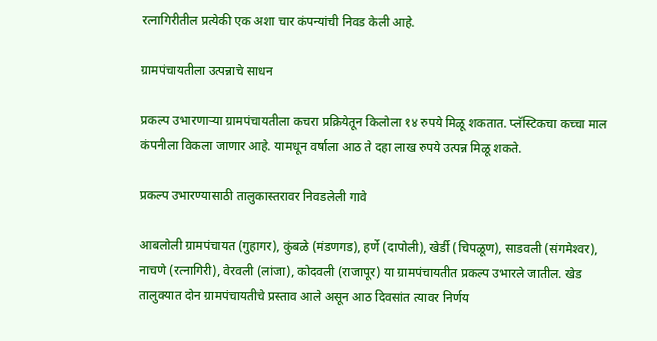रत्नागिरीतील प्रत्येकी एक अशा चार कंपन्यांची निवड केली आहे.

ग्रामपंचायतीला उत्पन्नाचे साधन

प्रकल्प उभारणाऱ्या ग्रामपंचायतीला कचरा प्रक्रियेतून किलोला १४ रुपये मिळू शकतात. प्लॅस्टिकचा कच्चा माल कंपनीला विकला जाणार आहे. यामधून वर्षाला आठ ते दहा लाख रुपये उत्पन्न मिळू शकते.

प्रकल्प उभारण्यासाठी तालुकास्तरावर निवडलेली गावे

आबलोली ग्रामपंचायत (गुहागर), कुंबळे (मंडणगड), हर्णे (दापोली), खेर्डी (चिपळूण), साडवली (संगमेश्‍वर), नाचणे (रत्नागिरी), वेरवली (लांजा), कोदवली (राजापूर) या ग्रामपंचायतीत प्रकल्प उभारले जातील. खेड तालुक्यात दोन ग्रामपंचायतीचे प्रस्ताव आले असून आठ दिवसांत त्यावर निर्णय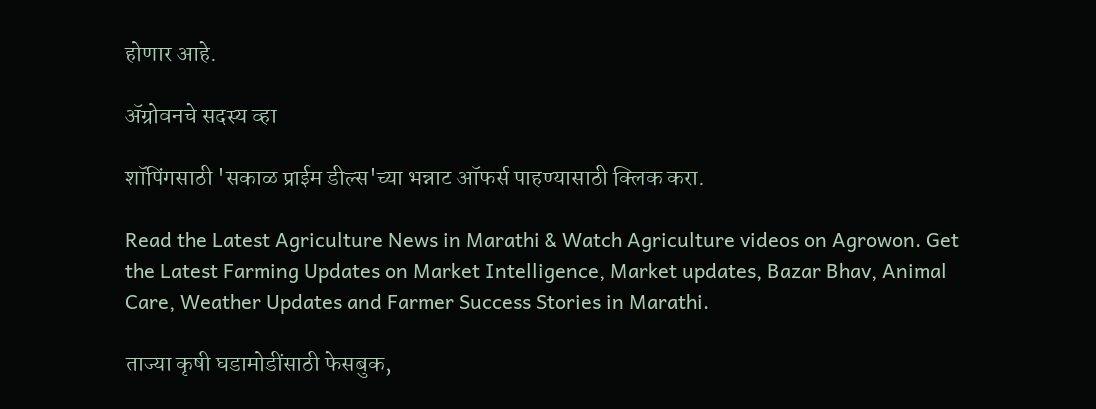होणार आहे.

ॲग्रोवनचे सदस्य व्हा

शॉपिंगसाठी 'सकाळ प्राईम डील्स'च्या भन्नाट ऑफर्स पाहण्यासाठी क्लिक करा.

Read the Latest Agriculture News in Marathi & Watch Agriculture videos on Agrowon. Get the Latest Farming Updates on Market Intelligence, Market updates, Bazar Bhav, Animal Care, Weather Updates and Farmer Success Stories in Marathi.

ताज्या कृषी घडामोडींसाठी फेसबुक,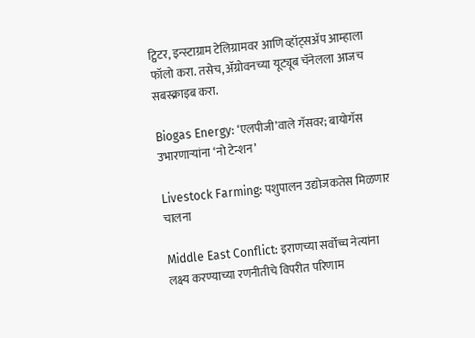ट्विटर, इन्स्टाग्राम टेलिग्रामवर आणि व्हॉट्सॲप आम्हाला फॉलो करा. तसेच, ॲग्रोवनच्या यूट्यूब चॅनेलला आजच सबस्क्राइब करा.

Biogas Energy: ‘एलपीजी’वाले गॅसवर; बायोगॅस उभारणाऱ्यांना ‘नो टेन्शन’

Livestock Farming: पशुपालन उद्योजकतेस मिळणार चालना

Middle East Conflict: इराणच्या सर्वोच्च नेत्यांना लक्ष्य करण्याच्या रणनीतीचे विपरीत परिणाम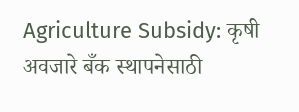Agriculture Subsidy: कृषी अवजारे बँक स्थापनेसाठी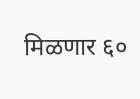मिळणार ६०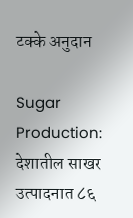टक्के अनुदान

Sugar Production: देशातील साखर उत्पादनात ८६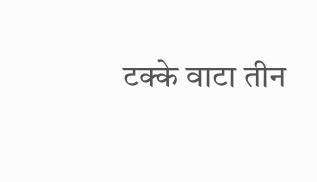टक्के वाटा तीन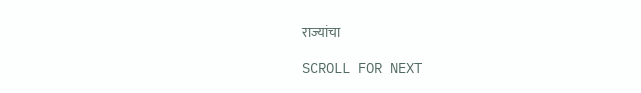राज्यांचा

SCROLL FOR NEXT